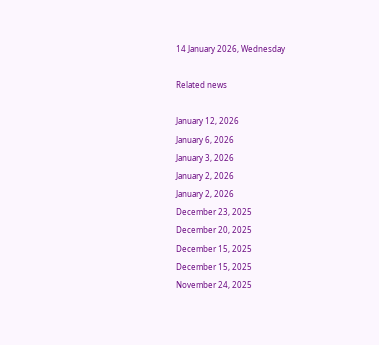14 January 2026, Wednesday

Related news

January 12, 2026
January 6, 2026
January 3, 2026
January 2, 2026
January 2, 2026
December 23, 2025
December 20, 2025
December 15, 2025
December 15, 2025
November 24, 2025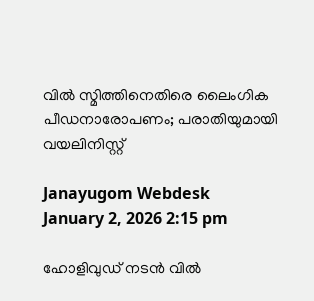വിൽ സ്മിത്തിനെതിരെ ലൈംഗിക പീഡനാരോപണം; പരാതിയുമായി വയലിനിസ്റ്റ്

Janayugom Webdesk
January 2, 2026 2:15 pm

ഹോളിവുഡ് നടൻ വിൽ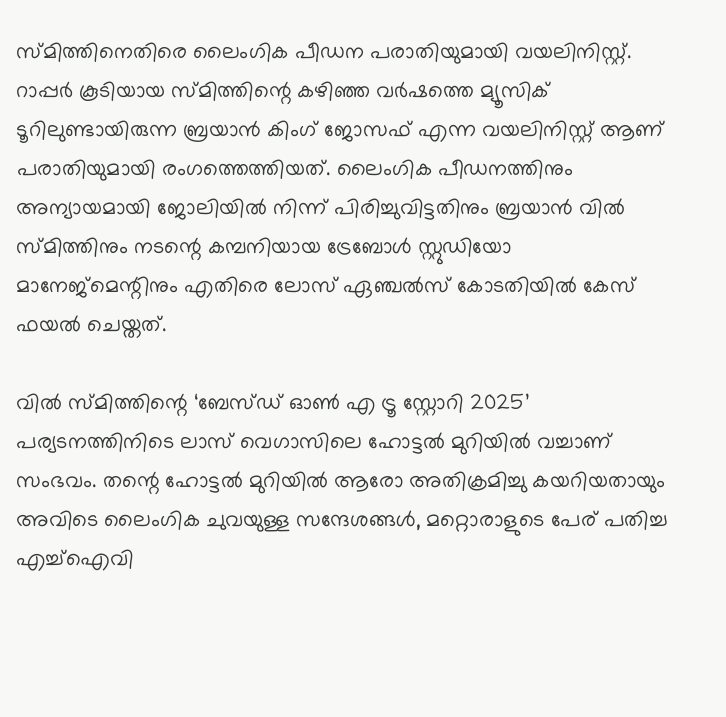സ്മിത്തിനെതിരെ ലൈംഗിക പീഡന പരാതിയുമായി വയലിനിസ്റ്റ്. റാപ്പർ കൂടിയായ സ്മിത്തിന്റെ കഴിഞ്ഞ വർഷത്തെ മ്യൂസിക് ടൂറിലുണ്ടായിരുന്ന ബ്രയാൻ കിംഗ് ജോസഫ് എന്ന വയലിനിസ്റ്റ് ആണ് പരാതിയുമായി രംഗത്തെത്തിയത്. ലൈംഗിക പീഡനത്തിനും അന്യായമായി ജോലിയിൽ നിന്ന് പിരിച്ചുവിട്ടതിനും ബ്രയാൻ വിൽ സ്മിത്തിനും നടന്റെ കമ്പനിയായ ട്രേബോൾ സ്റ്റുഡിയോ മാനേജ്‌മെന്റിനും എതിരെ ലോസ് ഏഞ്ചൽസ് കോടതിയിൽ കേസ് ഫയൽ ചെയ്തത്.

വിൽ സ്മിത്തിന്റെ ‘ബേസ്ഡ് ഓൺ എ ട്രൂ സ്റ്റോറി 2025’ പര്യടനത്തിനിടെ ലാസ് വെഗാസിലെ ഹോട്ടൽ മുറിയിൽ വച്ചാണ് സംഭവം. തന്റെ ഹോട്ടൽ മുറിയിൽ ആരോ അതിക്രമിച്ചു കയറിയതായും അവിടെ ലൈംഗിക ചുവയുള്ള സന്ദേശങ്ങൾ, മറ്റൊരാളുടെ പേര് പതിച്ച എച്ച്ഐവി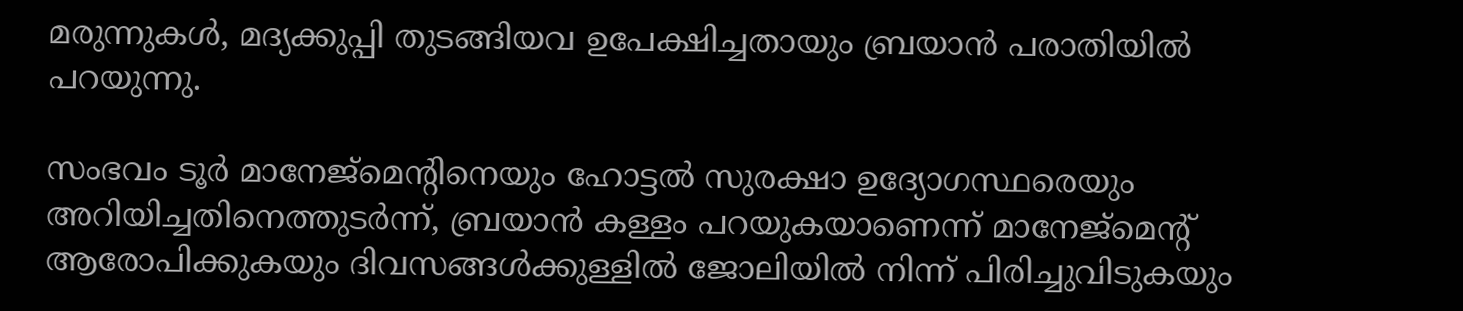മരുന്നുകൾ, മദ്യക്കുപ്പി തുടങ്ങിയവ ഉപേക്ഷിച്ചതായും ബ്രയാൻ പരാതിയിൽ പറയുന്നു.

സംഭവം ടൂർ മാനേജ്‌മെന്റിനെയും ഹോട്ടൽ സുരക്ഷാ ഉദ്യോഗസ്ഥരെയും അറിയിച്ചതിനെത്തുടർന്ന്, ബ്രയാൻ കള്ളം പറയുകയാണെന്ന് മാനേജ്‌മെന്റ് ആരോപിക്കുകയും ദിവസങ്ങൾക്കുള്ളിൽ ജോലിയിൽ നിന്ന് പിരിച്ചുവിടുകയും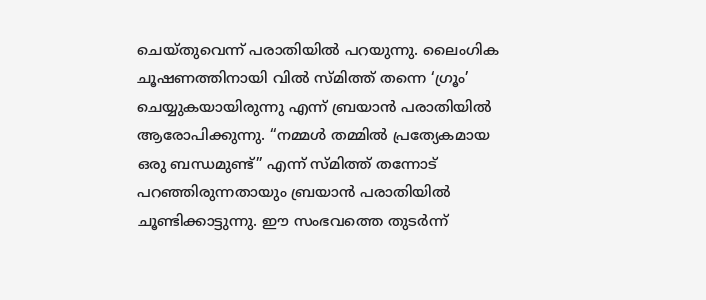ചെയ്തുവെന്ന് പരാതിയിൽ പറയുന്നു. ലൈംഗിക ചൂഷണത്തിനായി വിൽ സ്മിത്ത് തന്നെ ‘ഗ്രൂം’ ചെയ്യുകയായിരുന്നു എന്ന് ബ്രയാൻ പരാതിയിൽ ആരോപിക്കുന്നു. “നമ്മൾ തമ്മിൽ പ്രത്യേകമായ ഒരു ബന്ധമുണ്ട്” എന്ന് സ്മിത്ത് തന്നോട് പറഞ്ഞിരുന്നതായും ബ്രയാൻ പരാതിയിൽ ചൂണ്ടിക്കാട്ടുന്നു. ഈ സംഭവത്തെ തുടർന്ന്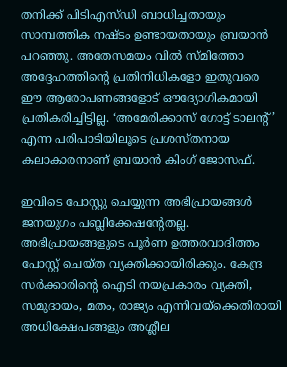തനിക്ക് പിടിഎസ്ഡി ബാധിച്ചതായും സാമ്പത്തിക നഷ്ടം ഉണ്ടായതായും ബ്രയാൻ പറഞ്ഞു. അതേസമയം വിൽ സ്മിത്തോ അദ്ദേഹത്തിന്റെ പ്രതിനിധികളോ ഇതുവരെ ഈ ആരോപണങ്ങളോട് ഔദ്യോഗികമായി പ്രതികരിച്ചിട്ടില്ല. ‘അമേരിക്കാസ് ഗോട്ട് ടാലന്റ്’ എന്ന പരിപാടിയിലൂടെ പ്രശസ്തനായ കലാകാരനാണ് ബ്രയാൻ കിംഗ് ജോസഫ്.

ഇവിടെ പോസ്റ്റു ചെയ്യുന്ന അഭിപ്രായങ്ങള്‍ ജനയുഗം പബ്ലിക്കേഷന്റേതല്ല. അഭിപ്രായങ്ങളുടെ പൂര്‍ണ ഉത്തരവാദിത്തം പോസ്റ്റ് ചെയ്ത വ്യക്തിക്കായിരിക്കും. കേന്ദ്ര സര്‍ക്കാരിന്റെ ഐടി നയപ്രകാരം വ്യക്തി, സമുദായം, മതം, രാജ്യം എന്നിവയ്‌ക്കെതിരായി അധിക്ഷേപങ്ങളും അശ്ലീല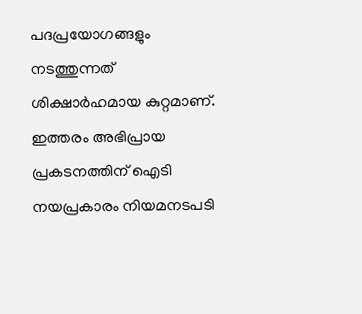പദപ്രയോഗങ്ങളും നടത്തുന്നത് ശിക്ഷാര്‍ഹമായ കുറ്റമാണ്. ഇത്തരം അഭിപ്രായ പ്രകടനത്തിന് ഐടി നയപ്രകാരം നിയമനടപടി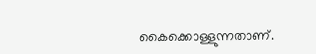കൈക്കൊള്ളുന്നതാണ്.